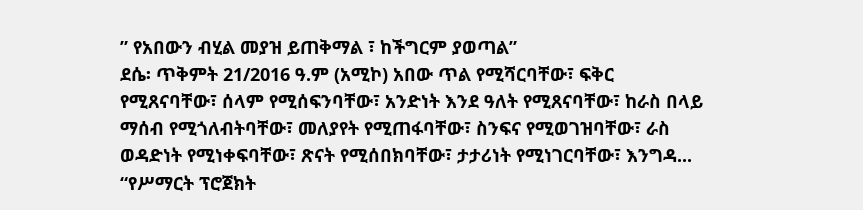” የአበውን ብሂል መያዝ ይጠቅማል ፣ ከችግርም ያወጣል”
ደሴ፡ ጥቅምት 21/2016 ዓ.ም (አሚኮ) አበው ጥል የሚሻርባቸው፣ ፍቅር የሚጸናባቸው፣ ሰላም የሚሰፍንባቸው፣ አንድነት እንደ ዓለት የሚጸናባቸው፣ ከራስ በላይ ማሰብ የሚጎለብትባቸው፣ መለያየት የሚጠፋባቸው፣ ስንፍና የሚወገዝባቸው፣ ራስ ወዳድነት የሚነቀፍባቸው፣ ጽናት የሚሰበክባቸው፣ ታታሪነት የሚነገርባቸው፣ እንግዳ...
“የሥማርት ፕሮጀክት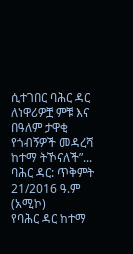ሲተገበር ባሕር ዳር ለነዋሪዎቿ ምቹ እና በዓለም ታዋቂ የጎብኝዎች መዳረሻ ከተማ ትኾናለች”...
ባሕር ዳር: ጥቅምት 21/2016 ዓ.ም (አሚኮ)
የባሕር ዳር ከተማ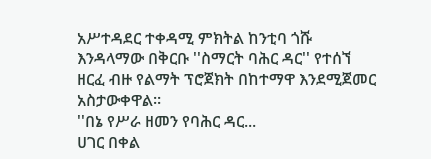አሥተዳደር ተቀዳሚ ምክትል ከንቲባ ጎሹ እንዳላማው በቅርቡ ''ስማርት ባሕር ዳር'' የተሰኘ ዘርፈ ብዙ የልማት ፕሮጀክት በከተማዋ እንደሚጀመር አስታውቀዋል።
''በኔ የሥራ ዘመን የባሕር ዳር...
ሀገር በቀል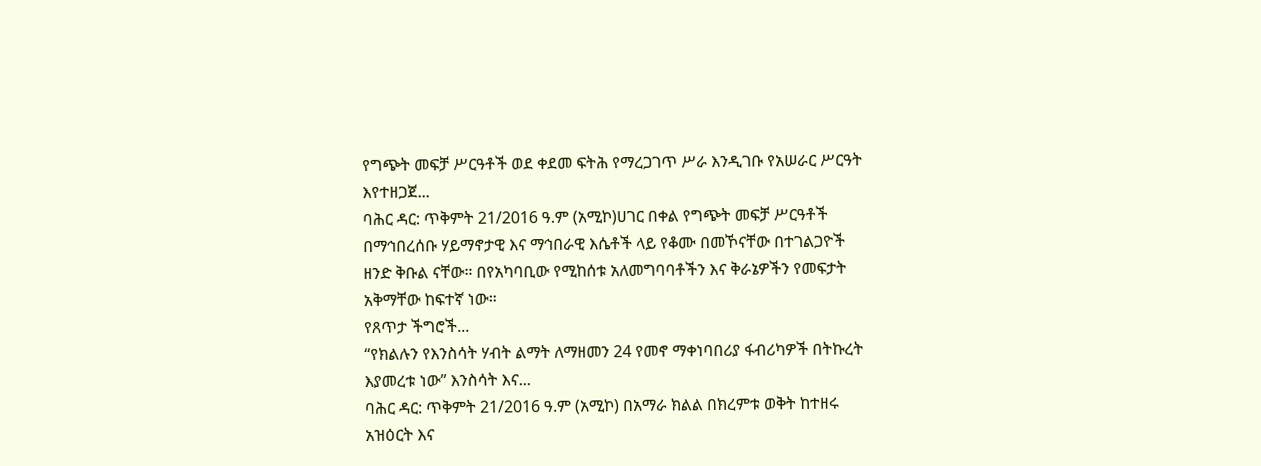የግጭት መፍቻ ሥርዓቶች ወደ ቀደመ ፍትሕ የማረጋገጥ ሥራ እንዲገቡ የአሠራር ሥርዓት እየተዘጋጀ...
ባሕር ዳር: ጥቅምት 21/2016 ዓ.ም (አሚኮ)ሀገር በቀል የግጭት መፍቻ ሥርዓቶች በማኅበረሰቡ ሃይማኖታዊ እና ማኅበራዊ እሴቶች ላይ የቆሙ በመኾናቸው በተገልጋዮች ዘንድ ቅቡል ናቸው። በየአካባቢው የሚከሰቱ አለመግባባቶችን እና ቅራኔዎችን የመፍታት አቅማቸው ከፍተኛ ነው።
የጸጥታ ችግሮች...
“የክልሉን የእንስሳት ሃብት ልማት ለማዘመን 24 የመኖ ማቀነባበሪያ ፋብሪካዎች በትኩረት እያመረቱ ነው” እንስሳት እና...
ባሕር ዳር: ጥቅምት 21/2016 ዓ.ም (አሚኮ) በአማራ ክልል በክረምቱ ወቅት ከተዘሩ አዝዕርት እና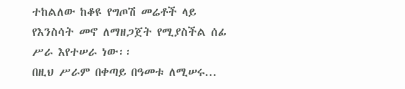ተከልለው ከቆዩ የግጦሽ መሬቶች ላይ የእንስሳት መኖ ለማዘጋጀት የሚያስችል ሰፊ ሥራ እየተሠራ ነው፡፡
በዚህ ሥራም በቀጣይ በዓመቱ ለሚሠሩ...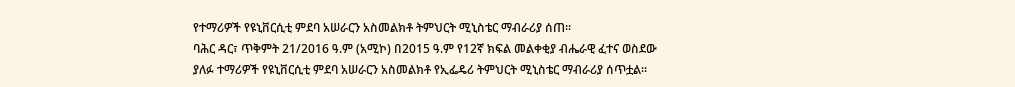የተማሪዎች የዩኒቨርሲቲ ምደባ አሠራርን አስመልክቶ ትምህርት ሚኒስቴር ማብራሪያ ሰጠ፡፡
ባሕር ዳር፣ ጥቅምት 21/2016 ዓ.ም (አሚኮ) በ2015 ዓ.ም የ12ኛ ክፍል መልቀቂያ ብሔራዊ ፈተና ወስደው ያለፉ ተማሪዎች የዩኒቨርሲቲ ምደባ አሠራርን አስመልክቶ የኢፌዴሪ ትምህርት ሚኒስቴር ማብራሪያ ሰጥቷል፡፡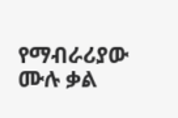የማብራሪያው ሙሉ ቃል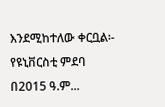እንደሚከተለው ቀርቧል፡-
የዩኒቨርስቲ ምደባ በ2015 ዓ.ም...